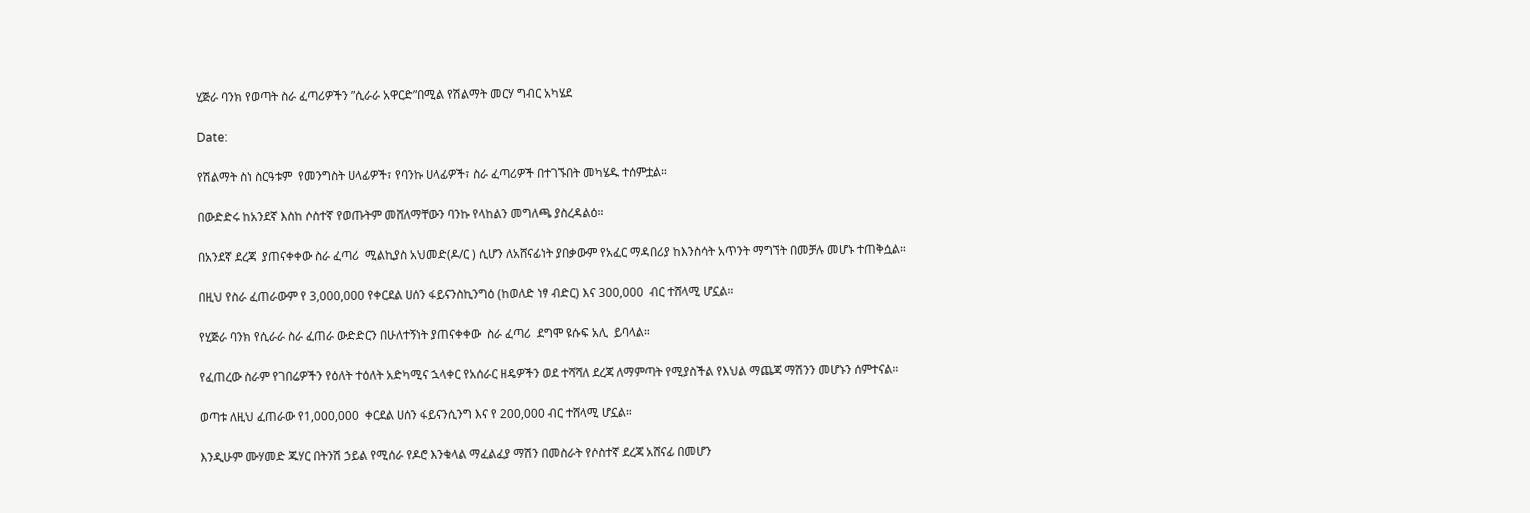ሂጅራ ባንክ የወጣት ስራ ፈጣሪዎችን ”ሲራራ አዋርድ”በሚል የሽልማት መርሃ ግብር አካሄደ

Date:

የሽልማት ስነ ስርዓቱም  የመንግስት ሀላፊዎች፣ የባንኩ ሀላፊዎች፣ ስራ ፈጣሪዎች በተገኙበት መካሄዱ ተሰምቷል።

በውድድሩ ከአንደኛ እስከ ሶስተኛ የወጡትም መሸለማቸውን ባንኩ የላከልን መግለጫ ያስረዳልዕ።

በአንደኛ ደረጃ  ያጠናቀቀው ስራ ፈጣሪ  ሚልኪያስ አህመድ(ዶ/ር ) ሲሆን ለአሸናፊነት ያበቃውም የአፈር ማዳበሪያ ከእንስሳት አጥንት ማግኘት በመቻሉ መሆኑ ተጠቅሷል።

በዚህ የስራ ፈጠራውም የ 3,000,000 የቀርደል ሀሰን ፋይናንስኪንግዕ (ከወለድ ነፃ ብድር) እና 300,000  ብር ተሸላሚ ሆኗል።

የሂጅራ ባንክ የሲራራ ስራ ፈጠራ ውድድርን በሁለተኝነት ያጠናቀቀው  ስራ ፈጣሪ  ደግሞ ዩሱፍ አሊ  ይባላል።

የፈጠረው ስራም የገበሬዎችን የዕለት ተዕለት አድካሚና ኋላቀር የአሰራር ዘዴዎችን ወደ ተሻሻለ ደረጃ ለማምጣት የሚያስችል የእህል ማጨጃ ማሽንን መሆኑን ሰምተናል።

ወጣቱ ለዚህ ፈጠራው የ1,000,000  ቀርደል ሀሰን ፋይናንሲንግ እና የ 200,000 ብር ተሸላሚ ሆኗል።

እንዲሁም ሙሃመድ ጁሃር በትንሽ ኃይል የሚሰራ የዶሮ እንቁላል ማፈልፈያ ማሽን በመስራት የሶስተኛ ደረጃ አሸናፊ በመሆን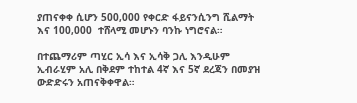ያጠናቀቀ ሲሆን 500,000 የቀርድ ፋይናንሲንግ ሺልማት እና 100,000  ተሸላሚ መሆኑን ባንኩ ነግሮናል።

በተጨማሪም ጣሂር ኢሳ እና ኢሳቅ ጋሊ እንዲሁም ኢብራሂም አሊ በቅደም ተከተል 4ኛ እና 5ኛ ደረጃን በመያዝ ውድድሩን አጠናቅቀዋል።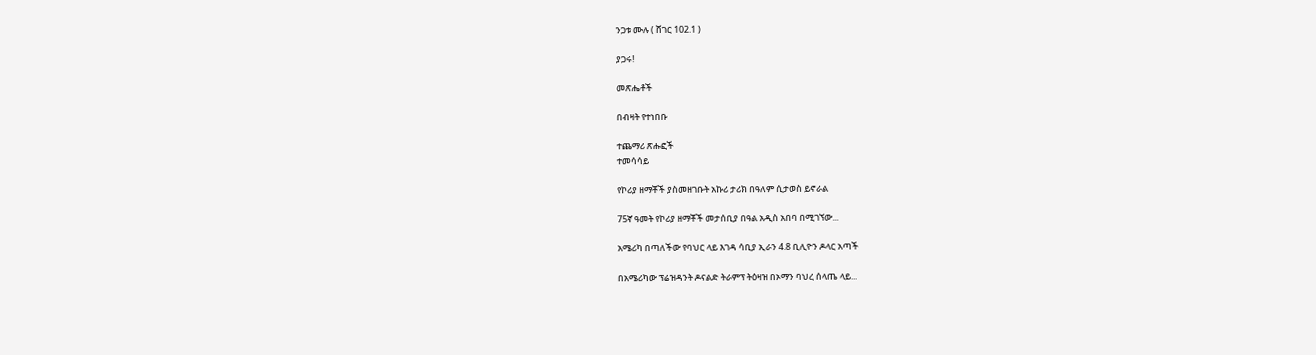ንጋቱ ሙሉ ( ሸገር 102.1 )

ያጋሩ!

መጽሔቶች

በብዛት የተነበቡ

ተጨማሪ ጽሑፎች
ተመሳሳይ

የኮሪያ ዘማቾች ያስመዘገቡት አኩሪ ታሪክ በዓለም ሲታወስ ይኖራል

75ኛ ዓመት የኮሪያ ዘማቾች መታሰቢያ በዓል አዲስ አበባ በሚገኘው...

አሜሪካ በጣለችው የባህር ላይ እገዳ ሳቢያ ኢራን 4.8 ቢሊዮን ዶላር አጣች

በአሜሪካው ፕሬዝዳንት ዶናልድ ትራምፕ ትዕዛዝ በኦማን ባህረ ሰላጤ ላይ...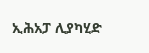ኢሕአፓ ሊያካሂድ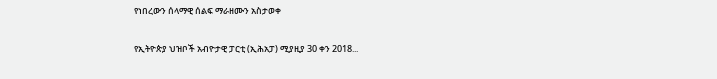የነበረውን ሰላማዊ ሰልፍ ማራዘሙን አስታወቀ

የኢትዮጵያ ህዝቦች አብዮታዊ ፓርቲ (ኢሕአፓ) ሚያዚያ 30 ቀን 2018...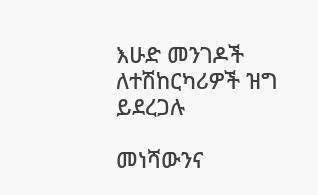እሁድ መንገዶች ለተሽከርካሪዎች ዝግ ይደረጋሉ

መነሻውንና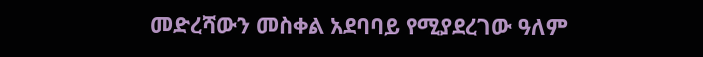መድረሻውን መስቀል አደባባይ የሚያደረገው ዓለም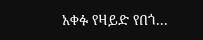አቀፉ የዛይድ የበጎ...